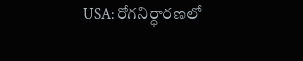USA: రోగనిర్ధారణలో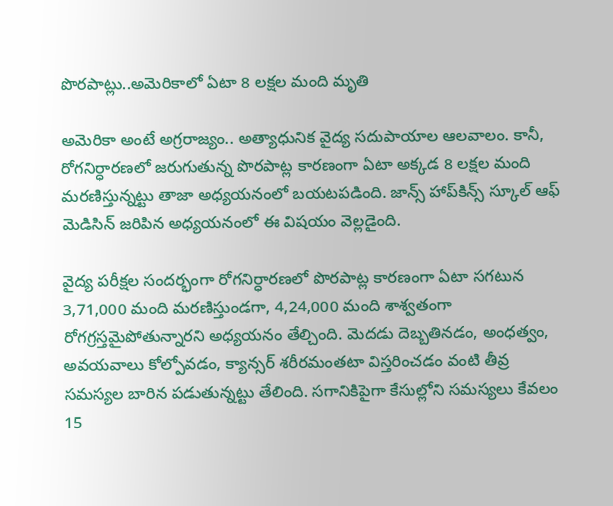పొరపాట్లు..అమెరికాలో ఏటా 8 లక్షల మంది మృతి

అమెరికా అంటే అగ్రరాజ్యం.. అత్యాధునిక వైద్య సదుపాయాల ఆలవాలం. కానీ, రోగనిర్ధారణలో జరుగుతున్న పొరపాట్ల కారణంగా ఏటా అక్కడ 8 లక్షల మంది మరణిస్తున్నట్టు తాజా అధ్యయనంలో బయటపడింది. జాన్స్ హాప్‌‌కిన్స్ స్కూల్ ఆఫ్ మెడిసిన్ జరిపిన అధ్యయనంలో ఈ విషయం వెల్లడైంది.

వైద్య పరీక్షల సందర్భంగా రోగనిర్ధారణలో పొరపాట్ల కారణంగా ఏటా సగటున 3,71,000 మంది మరణిస్తుండగా, 4,24,000 మంది శాశ్వతంగా రోగగ్రస్తమైపోతున్నారని అధ్యయనం తేల్చింది. మెదడు దెబ్బతినడం, అంధత్వం, అవయవాలు కోల్పోవడం, క్యాన్సర్ శరీరమంతటా విస్తరించడం వంటి తీవ్ర సమస్యల బారిన పడుతున్నట్టు తేలింది. సగానికిపైగా కేసుల్లోని సమస్యలు కేవలం 15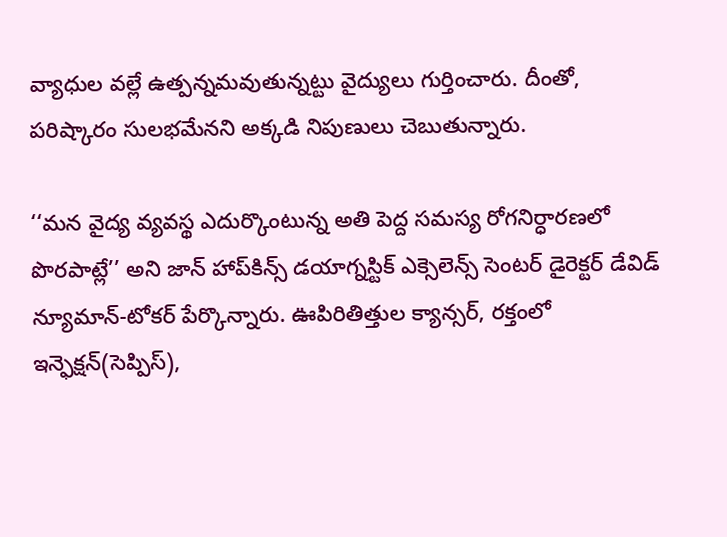వ్యాధుల వల్లే ఉత్పన్నమవుతున్నట్టు వైద్యులు గుర్తించారు. దీంతో, పరిష్కారం సులభమేనని అక్కడి నిపుణులు చెబుతున్నారు.

‘‘మన వైద్య వ్యవస్థ ఎదుర్కొంటున్న అతి పెద్ద సమస్య రోగనిర్ధారణలో పొరపాట్లే’’ అని జాన్ హాప్‌కిన్స్ డయాగ్నస్టిక్ ఎక్సెలెన్స్ సెంటర్ డైరెక్టర్ డేవిడ్ న్యూమాన్-టోకర్ పేర్కొన్నారు. ఊపిరితిత్తుల క్యాన్సర్, రక్తంలో ఇన్ఫెక్షన్(సెప్పిస్),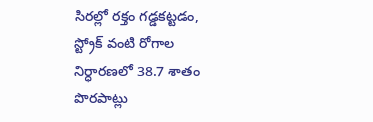సిరల్లో రక్తం గడ్డకట్టడం, స్ట్రోక్ వంటి రోగాల నిర్ధారణలో 38.7 శాతం పొరపాట్లు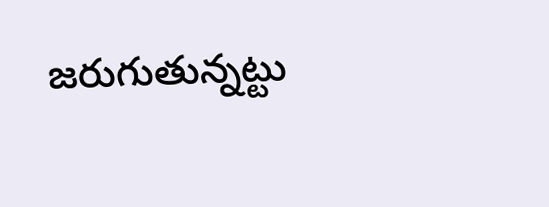జరుగుతున్నట్టు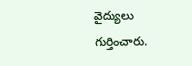వైద్యులు గుర్తించారు.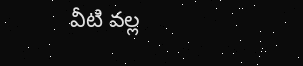వీటి వల్ల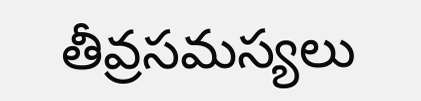తీవ్రసమస్యలు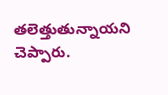తలెత్తుతున్నాయని చెప్పారు.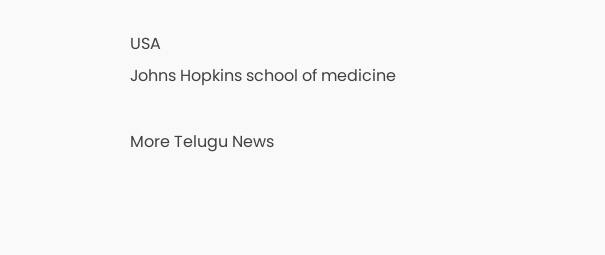USA
Johns Hopkins school of medicine

More Telugu News